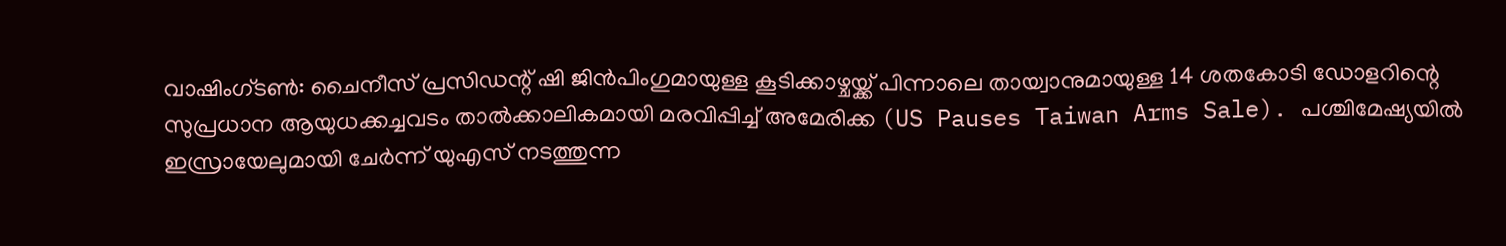വാഷിംഗ്ടൺ: ചൈനീസ് പ്രസിഡന്റ് ഷി ജിൻപിംഗുമായുള്ള കൂടിക്കാഴ്ചയ്ക്ക് പിന്നാലെ തായ്വാനുമായുള്ള 14 ശതകോടി ഡോളറിന്റെ സുപ്രധാന ആയുധക്കച്ചവടം താൽക്കാലികമായി മരവിപ്പിച്ച് അമേരിക്ക (US Pauses Taiwan Arms Sale). പശ്ചിമേഷ്യയിൽ ഇസ്രായേലുമായി ചേർന്ന് യുഎസ് നടത്തുന്ന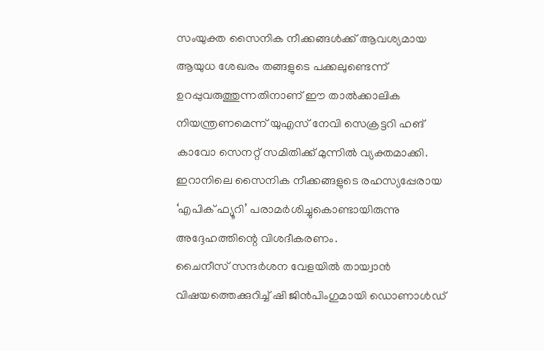സംയുക്ത സൈനിക നീക്കങ്ങൾക്ക് ആവശ്യമായ ആയുധ ശേഖരം തങ്ങളുടെ പക്കലുണ്ടെന്ന് ഉറപ്പുവരുത്തുന്നതിനാണ് ഈ താൽക്കാലിക നിയന്ത്രണമെന്ന് യുഎസ് നേവി സെക്രട്ടറി ഹങ് കാവോ സെനറ്റ് സമിതിക്ക് മുന്നിൽ വ്യക്തമാക്കി. ഇറാനിലെ സൈനിക നീക്കങ്ങളുടെ രഹസ്യപ്പേരായ ‘എപിക് ഫ്യൂറി’ പരാമർശിച്ചുകൊണ്ടായിരുന്നു അദ്ദേഹത്തിന്റെ വിശദീകരണം.
ചൈനീസ് സന്ദർശന വേളയിൽ തായ്വാൻ വിഷയത്തെക്കുറിച്ച് ഷി ജിൻപിംഗുമായി ഡൊണാൾഡ്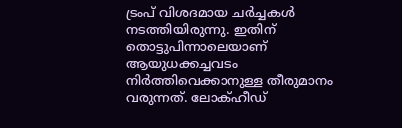ട്രംപ് വിശദമായ ചർച്ചകൾ നടത്തിയിരുന്നു. ഇതിന് തൊട്ടുപിന്നാലെയാണ് ആയുധക്കച്ചവടം നിർത്തിവെക്കാനുള്ള തീരുമാനം വരുന്നത്. ലോക്ഹീഡ്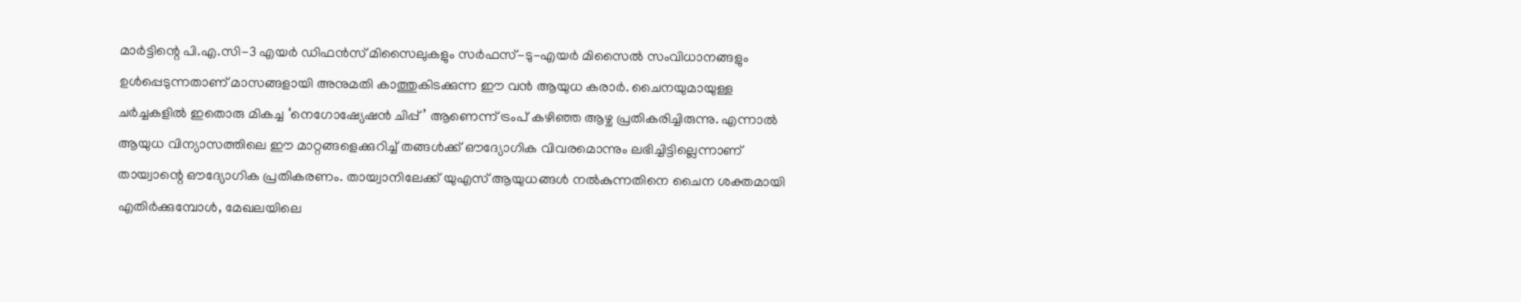മാർട്ടിന്റെ പി.എ.സി-3 എയർ ഡിഫൻസ് മിസൈലുകളും സർഫസ്-ടു-എയർ മിസൈൽ സംവിധാനങ്ങളും ഉൾപ്പെടുന്നതാണ് മാസങ്ങളായി അനുമതി കാത്തുകിടക്കുന്ന ഈ വൻ ആയുധ കരാർ. ചൈനയുമായുള്ള ചർച്ചകളിൽ ഇതൊരു മികച്ച ‘നെഗോഷ്യേഷൻ ചിപ്പ്’ ആണെന്ന് ട്രംപ് കഴിഞ്ഞ ആഴ്ച പ്രതികരിച്ചിരുന്നു. എന്നാൽ ആയുധ വിന്യാസത്തിലെ ഈ മാറ്റങ്ങളെക്കുറിച്ച് തങ്ങൾക്ക് ഔദ്യോഗിക വിവരമൊന്നും ലഭിച്ചിട്ടില്ലെന്നാണ് തായ്വാന്റെ ഔദ്യോഗിക പ്രതികരണം. തായ്വാനിലേക്ക് യുഎസ് ആയുധങ്ങൾ നൽകുന്നതിനെ ചൈന ശക്തമായി എതിർക്കുമ്പോൾ, മേഖലയിലെ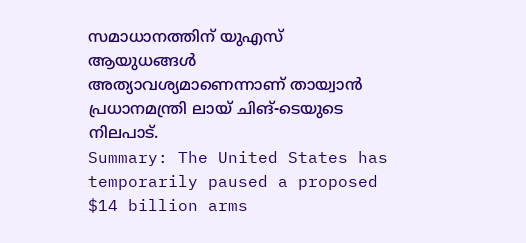സമാധാനത്തിന് യുഎസ് ആയുധങ്ങൾ അത്യാവശ്യമാണെന്നാണ് തായ്വാൻ പ്രധാനമന്ത്രി ലായ് ചിങ്-ടെയുടെ നിലപാട്.
Summary: The United States has temporarily paused a proposed $14 billion arms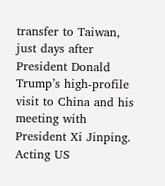transfer to Taiwan, just days after President Donald Trump’s high-profile visit to China and his meeting with President Xi Jinping. Acting US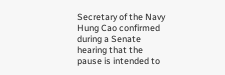Secretary of the Navy Hung Cao confirmed during a Senate hearing that the pause is intended to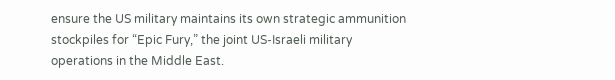ensure the US military maintains its own strategic ammunition stockpiles for “Epic Fury,” the joint US-Israeli military operations in the Middle East.